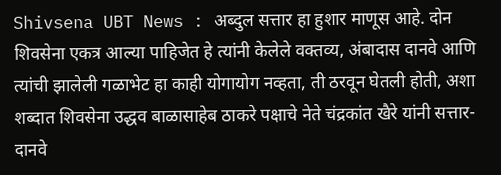Shivsena UBT News : अब्दुल सत्तार हा हुशार माणूस आहे. दोन शिवसेना एकत्र आल्या पाहिजेत हे त्यांनी केलेले वक्तव्य, अंबादास दानवे आणि त्यांची झालेली गळाभेट हा काही योगायोग नव्हता, ती ठरवून घेतली होती, अशा शब्दात शिवसेना उद्धव बाळासाहेब ठाकरे पक्षाचे नेते चंद्रकांत खैरे यांनी सत्तार-दानवे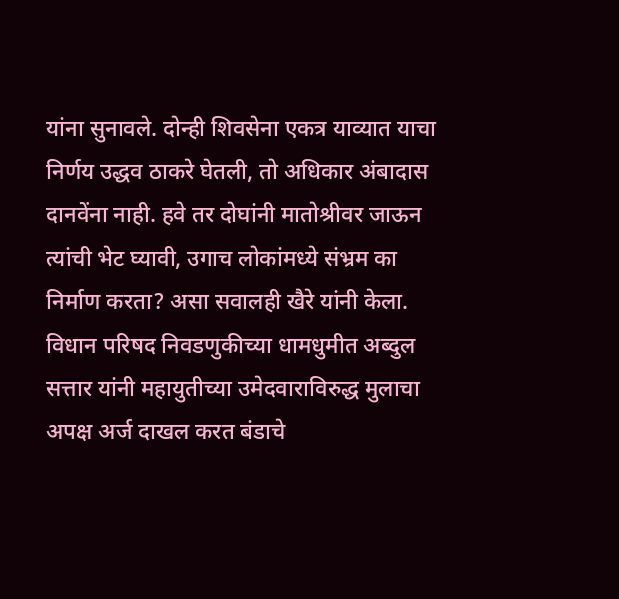यांना सुनावले. दोन्ही शिवसेना एकत्र याव्यात याचा निर्णय उद्धव ठाकरे घेतली, तो अधिकार अंबादास दानवेंना नाही. हवे तर दोघांनी मातोश्रीवर जाऊन त्यांची भेट घ्यावी, उगाच लोकांमध्ये संभ्रम का निर्माण करता? असा सवालही खैरे यांनी केला.
विधान परिषद निवडणुकीच्या धामधुमीत अब्दुल सत्तार यांनी महायुतीच्या उमेदवाराविरुद्ध मुलाचा अपक्ष अर्ज दाखल करत बंडाचे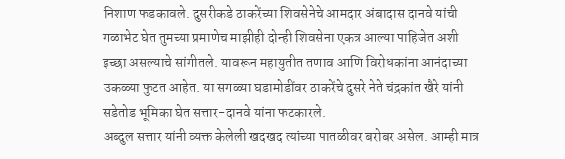निशाण फडकावले. दुसरीकडे ठाकरेंच्या शिवसेनेचे आमदार अंबादास दानवे यांची गळाभेट घेत तुमच्या प्रमाणेच माझीही दोन्ही शिवसेना एकत्र आल्या पाहिजेत अशी इच्छा असल्याचे सांगीतले. यावरून महायुतीत तणाव आणि विरोधकांना आनंदाच्या उकळ्या फुटत आहेत. या सगळ्या घडामोडींवर ठाकरेंचे दुसरे नेते चंद्रकांत खैरे यांनी सडेतोड भूमिका घेत सत्तार-दानवे यांना फटकारले.
अब्दुल सत्तार यांनी व्यक्त केलेली खदखद त्यांच्या पातळीवर बरोबर असेल. आम्ही मात्र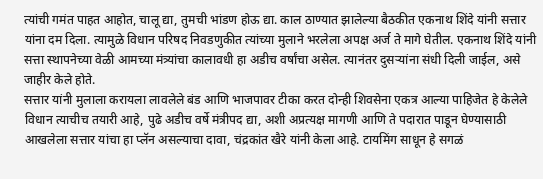त्यांची गमंत पाहत आहोत, चालू द्या, तुमची भांडण होऊ द्या. काल ठाण्यात झालेल्या बैठकीत एकनाथ शिंदे यांनी सत्तार यांना दम दिला. त्यामुळे विधान परिषद निवडणुकीत त्यांच्या मुलाने भरलेला अपक्ष अर्ज ते मागे घेतील. एकनाथ शिंदे यांनी सत्ता स्थापनेच्या वेळी आमच्या मंत्र्यांचा कालावधी हा अडीच वर्षांचा असेल. त्यानंतर दुसऱ्यांना संधी दिली जाईल, असे जाहीर केले होते.
सत्तार यांनी मुलाला करायला लावलेले बंड आणि भाजपावर टीका करत दोन्ही शिवसेना एकत्र आल्या पाहिजेत हे केलेले विधान त्याचीच तयारी आहे, पुढे अडीच वर्षे मंत्रीपद द्या, अशी अप्रत्यक्ष मागणी आणि ते पदारात पाडून घेण्यासाठी आखलेला सत्तार यांचा हा प्लॅन असल्याचा दावा, चंद्रकांत खैरे यांनी केला आहे. टायमिंग साधून हे सगळं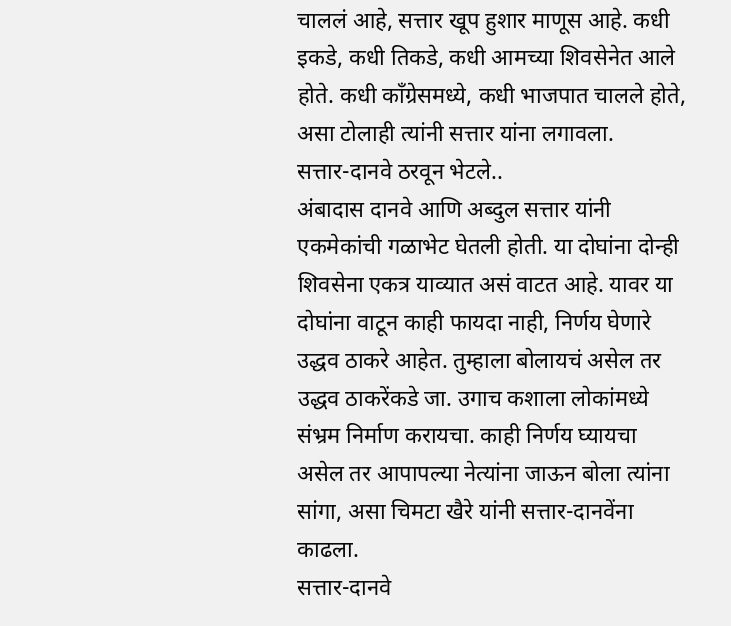चाललं आहे, सत्तार खूप हुशार माणूस आहे. कधी इकडे, कधी तिकडे, कधी आमच्या शिवसेनेत आले होते. कधी काँग्रेसमध्ये, कधी भाजपात चालले होते, असा टोलाही त्यांनी सत्तार यांना लगावला.
सत्तार-दानवे ठरवून भेटले..
अंबादास दानवे आणि अब्दुल सत्तार यांनी एकमेकांची गळाभेट घेतली होती. या दोघांना दोन्ही शिवसेना एकत्र याव्यात असं वाटत आहे. यावर या दोघांना वाटून काही फायदा नाही, निर्णय घेणारे उद्धव ठाकरे आहेत. तुम्हाला बोलायचं असेल तर उद्धव ठाकरेंकडे जा. उगाच कशाला लोकांमध्ये संभ्रम निर्माण करायचा. काही निर्णय घ्यायचा असेल तर आपापल्या नेत्यांना जाऊन बोला त्यांना सांगा, असा चिमटा खैरे यांनी सत्तार-दानवेंना काढला.
सत्तार-दानवे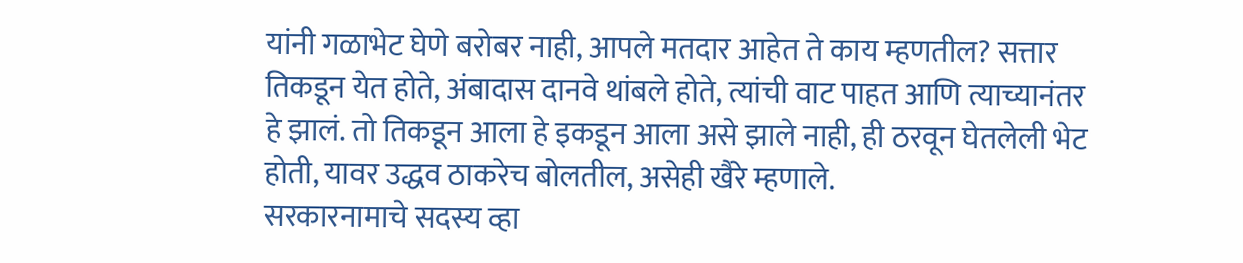यांनी गळाभेट घेणे बरोबर नाही, आपले मतदार आहेत ते काय म्हणतील? सत्तार तिकडून येत होते, अंबादास दानवे थांबले होते, त्यांची वाट पाहत आणि त्याच्यानंतर हे झालं. तो तिकडून आला हे इकडून आला असे झाले नाही, ही ठरवून घेतलेली भेट होती, यावर उद्धव ठाकरेच बोलतील, असेही खैरे म्हणाले.
सरकारनामाचे सदस्य व्हा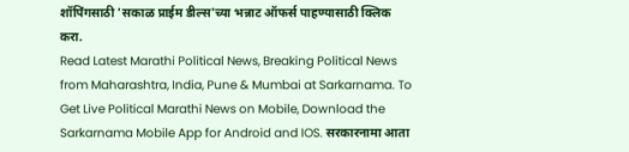शॉपिंगसाठी 'सकाळ प्राईम डील्स'च्या भन्नाट ऑफर्स पाहण्यासाठी क्लिक करा.
Read Latest Marathi Political News, Breaking Political News from Maharashtra, India, Pune & Mumbai at Sarkarnama. To Get Live Political Marathi News on Mobile, Download the Sarkarnama Mobile App for Android and IOS. सरकारनामा आता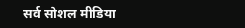सर्व सोशल मीडिया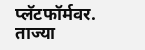प्लॅटफॉर्मवर. ताज्या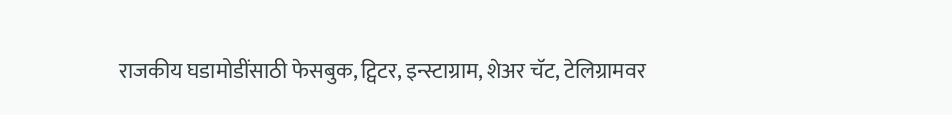राजकीय घडामोडींसाठी फेसबुक, ट्विटर, इन्स्टाग्राम, शेअर चॅट, टेलिग्रामवर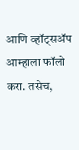आणि व्हॉट्सॲप आम्हाला फॉलो करा. तसेच,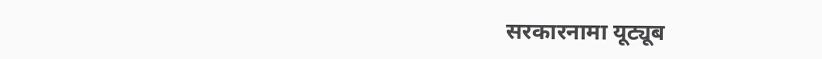सरकारनामा यूट्यूब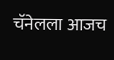चॅनेलला आजच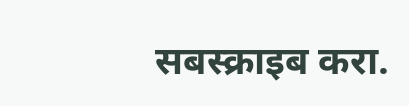सबस्क्राइब करा.